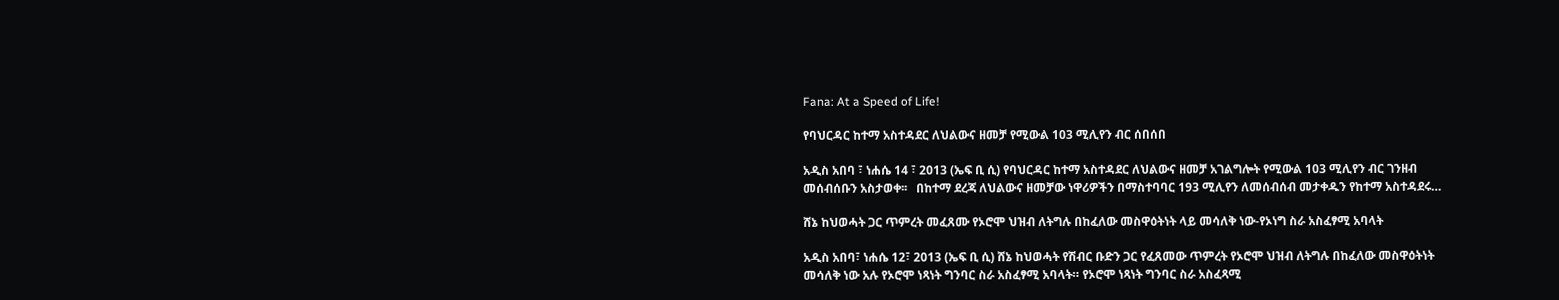Fana: At a Speed of Life!

የባህርዳር ከተማ አስተዳደር ለህልውና ዘመቻ የሚውል 103 ሚሊየን ብር ሰበሰበ

አዲስ አበባ ፣ ነሐሴ 14 ፣ 2013 (ኤፍ ቢ ሲ) የባህርዳር ከተማ አስተዳደር ለህልውና ዘመቻ አገልግሎት የሚውል 103 ሚሊየን ብር ገንዘብ መሰብሰቡን አስታወቀ፡፡   በከተማ ደረጃ ለህልውና ዘመቻው ነዋሪዎችን በማስተባባር 193 ሚሊየን ለመሰብሰብ መታቀዱን የከተማ አስተዳደሩ…

ሸኔ ከህወሓት ጋር ጥምረት መፈጸሙ የኦሮሞ ህዝብ ለትግሉ በከፈለው መስዋዕትነት ላይ መሳለቅ ነው-የኦነግ ስራ አስፈፃሚ አባላት

አዲስ አበባ፣ ነሐሴ 12፣ 2013 (ኤፍ ቢ ሲ) ሸኔ ከህወሓት የሽብር ቡድን ጋር የፈጸመው ጥምረት የኦሮሞ ህዝብ ለትግሉ በከፈለው መስዋዕትነት መሳለቅ ነው አሉ የኦሮሞ ነጻነት ግንባር ስራ አስፈፃሚ አባላት። የኦሮሞ ነጻነት ግንባር ስራ አስፈጻሚ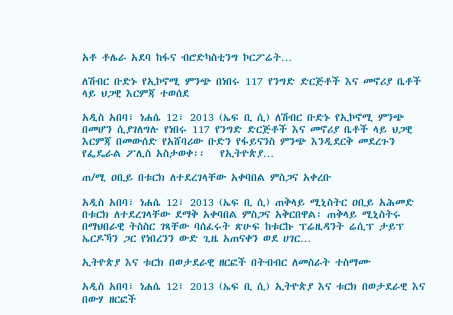አቶ ቶሌራ አደባ ከፋና ብሮድካስቲንግ ኮርፖሬት…

ለሽብር ቡድኑ የኢኮኖሚ ምንጭ በነበሩ 117 የንግድ ድርጅቶች እና መኖሪያ ቤቶች ላይ ህጋዊ እርምጃ ተወሰደ

አዲስ አበባ፣ ነሐሴ 12፣ 2013 (ኤፍ ቢ ሲ) ለሽብር ቡድኑ የኢኮኖሚ ምንጭ በመሆን ሲያገለግሉ የነበሩ 117 የንግድ ድርጅቶች እና መኖሪያ ቤቶች ላይ ህጋዊ እርምጃ በመውሰድ የአሸባሪው ቡድን የፋይናንስ ምንጭ እንዲደርቅ መደረጉን የፌዴራል ፖሊስ አስታወቀ፡፡   የኢትዮጵያ…

ጠ/ሚ ዐቢይ በቱርክ ለተደረገላቸው አቀባበል ምስጋና አቀረቡ

አዲስ አበባ፣ ነሐሴ 12፣ 2013 (ኤፍ ቢ ሲ) ጠቅላይ ሚኒስትር ዐቢይ አሕመድ በቱርክ ለተደረገላቸው ደማቅ አቀባበል ምስጋና አቅርበዋል፡ ጠቅላይ ሚኒስትሩ በማህበራዊ ትስስር ገጻቸው ባሰፈሩት ጽሁፍ ከቱርኩ ፕሬዚዳንት ሬሲፕ ታይፕ ኤርዶኻን ጋር የነበረንን ውድ ጊዜ አጠናቀን ወደ ሀገር…

ኢትዮጵያ እና ቱርክ በወታደራዊ ዘርፎች በትብብር ለመስራት ተስማሙ

አዲስ አበባ፣ ነሐሴ 12፣ 2013 (ኤፍ ቢ ሲ) ኢትዮጵያ እና ቱርክ በወታደራዊ እና በውሃ ዘርፎች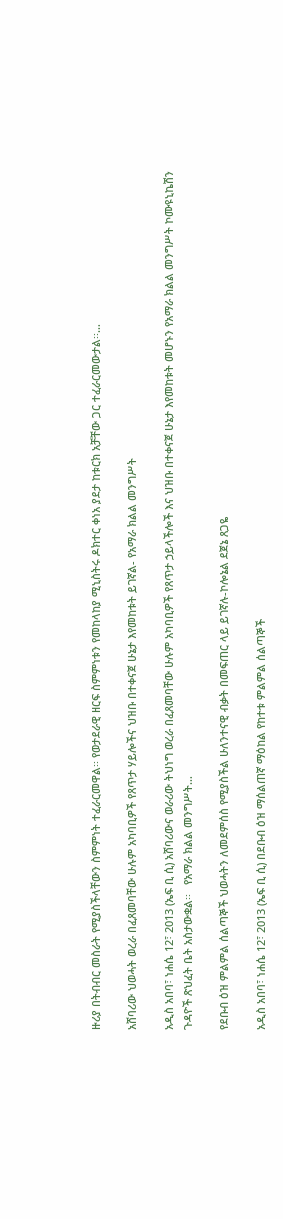ዙሪያ በትብብር መስራት የሚያስችላቸውን ስምምነት ተፈራርመዋል፡፡ የወታደራዊ ዘርፍ ስምምነቱን የመከላከያ ሚኒስትሩ ዶክተር ቀነአ ያደታ ከቱርክ አቻቸው ጋር ተፈራርመውታል፡፡…

አሸባሪው ህወሓት ወረራ በፈጸመባቸው ሁሉም አካባቢዎች የጸጥታ ሃይሎችና ህዝቡ በተቀናጀ ሁኔታ እየመከቱት ይገኛል- የአማራ ክልል መንግሥት

አዲስ አበባ፣ ነሐሴ 12፣ 2013 (ኤፍ ቢ ሲ) አሸባሪውና ወራሪው ትህነግ ወረራ በፈጸመባቸው ሁሉም አካባቢዎች የጸጥታ ኃይላችሎች እና ህዝቡ በተቀናጀ ሁኔታ እየመከቱት መሆኑን የአማራ ክልል መንግሥት ኮሙዩኒኬሽን ጉዳዮች ጽህፈት ቤት አስታውቋል፡፡   የአማራ ክልል መንግሥት…

የደቡብ ዕዝ ምልምል ሰልጣኞች ህወሓትን ለመደምሰስ የሚያስችል ሁለንተናዊ ብቃት በመፍጠር ላይ ይገኛሉ-ኮሎኔል ደጀኔ ጸጋዬ

አዲስ አበባ፣ ነሐሴ 12፣ 2013 (ኤፍ ቢ ሲ) በደቡብ ዕዝ ማሰልጠኛ ማዕከል የከተቱ ምልምል ሰልጣኞች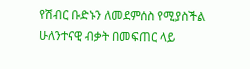የሽብር ቡድኑን ለመደምሰስ የሚያስችል ሁለንተናዊ ብቃት በመፍጠር ላይ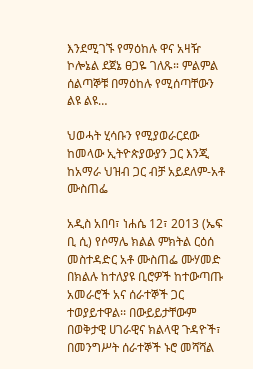እንደሚገኙ የማዕከሉ ዋና አዛዥ ኮሎኔል ደጀኔ ፀጋዬ ገለጹ። ምልምል ሰልጣኞቹ በማዕከሉ የሚሰጣቸውን ልዩ ልዩ…

ህወሓት ሂሳቡን የሚያወራርደው ከመላው ኢትዮጵያውያን ጋር እንጂ ከአማራ ህዝብ ጋር ብቻ አይደለም-አቶ ሙስጠፌ

አዲስ አበባ፣ ነሐሴ 12፣ 2013 (ኤፍ ቢ ሲ) የሶማሌ ክልል ምክትል ርዕሰ መስተዳድር አቶ ሙስጠፌ ሙሃመድ በክልሉ ከተለያዩ ቢሮዎች ከተውጣጡ አመራሮች አና ሰራተኞች ጋር ተወያይተዋል፡፡ በውይይታቸውም በወቅታዊ ሀገራዊና ክልላዊ ጉዳዮች፣ በመንግሥት ሰራተኞች ኑሮ መሻሻል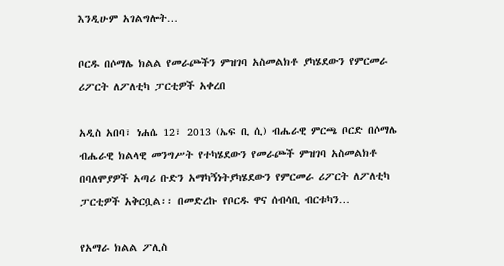እንዲሁም አገልግሎት…

ቦርዱ በሶማሌ ክልል የመራጮችን ምዝገባ አስመልክቶ ያካሄደውን የምርመራ ሪፖርት ለፖለቲካ ፓርቲዎች አቀረበ

አዲስ አበባ፣ ነሐሴ 12፣ 2013 (ኤፍ ቢ ሲ) ብሔራዊ ምርጫ ቦርድ በሶማሌ ብሔራዊ ክልላዊ መንግሥት የተካሄደውን የመራጮች ምዝገባ አስመልክቶ በባለሞያዎች አጣሪ ቡድን አማካኝነትያካሄደውን የምርመራ ሪፖርት ለፖለቲካ ፓርቲዎች አቅርቧል፡፡ በመድረኩ የቦርዱ ዋና ሰብሳቢ ብርቱካን…

የአማራ ክልል ፖሊስ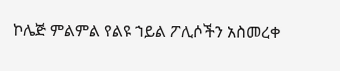ኮሌጅ ምልምል የልዩ ኀይል ፖሊሶችን አስመረቀ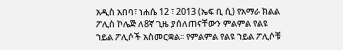አዲስ አበባ፣ ነሐሴ 12 ፣ 2013 (ኤፍ ቢ ሲ) የአማራ ክልል ፖሊስ ኮሌጅ ለ8ኛ ጊዜ ያሰለጠናቸውን ምልምል የልዩ ኀይል ፖሊሶች አስመርቋል፡፡ የምልምል የልዩ ኀይል ፖሊሶቹ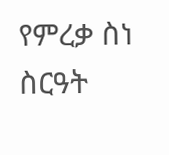የምረቃ ስነ ስርዓት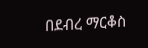በደብረ ማርቆስ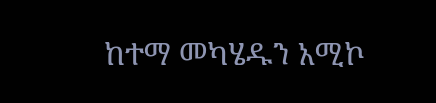ከተማ መካሄዱን አሚኮ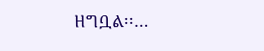ዘግቧል፡፡…